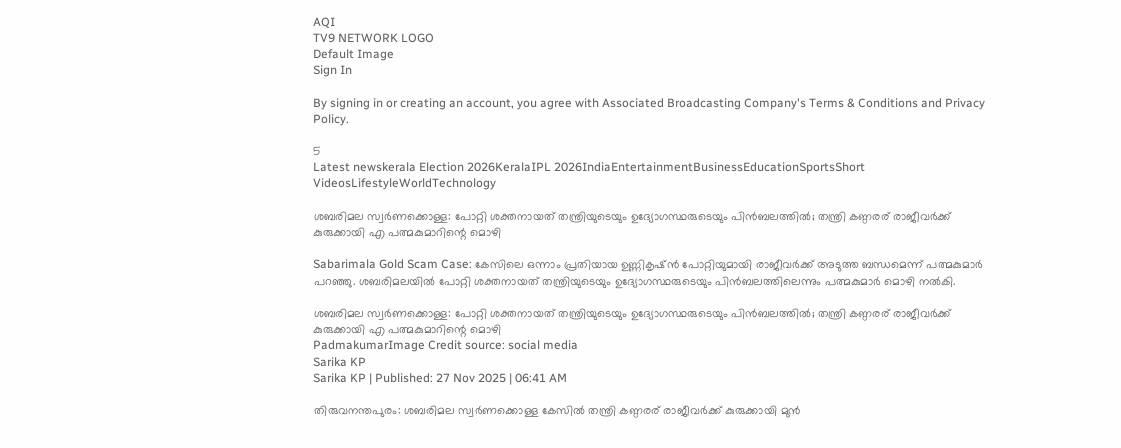AQI
TV9 NETWORK LOGO
Default Image
Sign In

By signing in or creating an account, you agree with Associated Broadcasting Company's Terms & Conditions and Privacy Policy.

5
Latest newskerala Election 2026KeralaIPL 2026IndiaEntertainmentBusinessEducationSportsShort VideosLifestyleWorldTechnology

ശബരിമല സ്വർണക്കൊള്ള: പോറ്റി ശക്തനായത് തന്ത്രിയുടെയും ഉദ്യോഗസ്ഥരുടെയും പിൻബലത്തിൽ; തന്ത്രി കണ്ഠരര് രാജീവർക്ക് കുരുക്കായി എ പത്മകുമാറിന്റെ മൊഴി

Sabarimala Gold Scam Case: കേസിലെ ഒന്നാം പ്രതിയായ ഉണ്ണികൃഷ്ൻ പോറ്റിയുമായി രാജീവർക്ക് അടുത്ത ബന്ധമെന്ന് പത്മകുമാർ പറ‍ഞ്ഞു. ശബരിമലയിൽ പോറ്റി ശക്തനായത് തന്ത്രിയുടെയും ഉദ്യോഗസ്ഥരുടെയും പിൻബലത്തിലെന്നും പത്മകുമാർ മൊഴി നൽകി.

ശബരിമല സ്വർണക്കൊള്ള: പോറ്റി ശക്തനായത് തന്ത്രിയുടെയും ഉദ്യോഗസ്ഥരുടെയും പിൻബലത്തിൽ; തന്ത്രി കണ്ഠരര് രാജീവർക്ക് കുരുക്കായി എ പത്മകുമാറിന്റെ മൊഴി
PadmakumarImage Credit source: social media
Sarika KP
Sarika KP | Published: 27 Nov 2025 | 06:41 AM

തിരുവനന്തപുരം: ശബരിമല സ്വർണക്കൊള്ള കേസിൽ തന്ത്രി കണ്ഠരര് രാജീവർക്ക് കുരുക്കായി മുൻ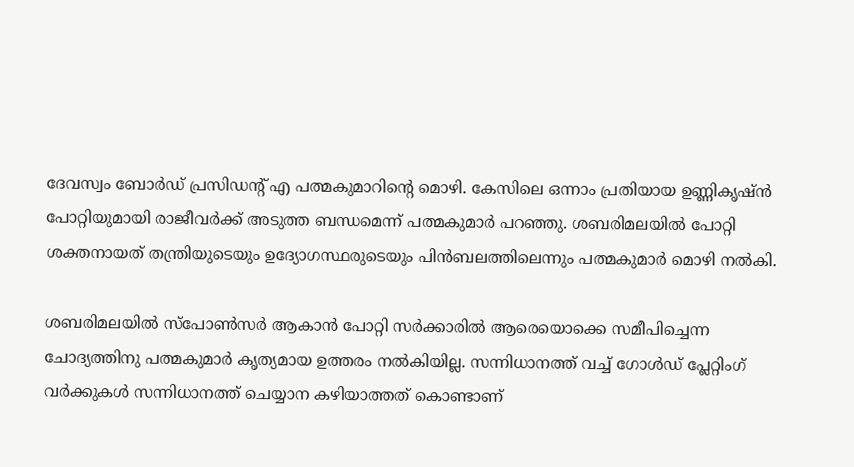ദേവസ്വം ബോർഡ് പ്രസിഡന്റ് എ പത്മകുമാറിന്റെ മൊഴി. കേസിലെ ഒന്നാം പ്രതിയായ ഉണ്ണികൃഷ്ൻ പോറ്റിയുമായി രാജീവർക്ക് അടുത്ത ബന്ധമെന്ന് പത്മകുമാർ പറ‍ഞ്ഞു. ശബരിമലയിൽ പോറ്റി ശക്തനായത് തന്ത്രിയുടെയും ഉദ്യോഗസ്ഥരുടെയും പിൻബലത്തിലെന്നും പത്മകുമാർ മൊഴി നൽകി.

ശബരിമലയിൽ സ്പോൺസർ ആകാൻ പോറ്റി സർക്കാരിൽ ആരെയൊക്കെ സമീപിച്ചെന്ന ചോദ്യത്തിനു പത്മകുമാർ കൃത്യമായ ഉത്തരം നൽകിയില്ല. സന്നിധാനത്ത് വച്ച് ഗോൾഡ് പ്ലേറ്റിംഗ് വർക്കുകൾ സന്നിധാനത്ത് ചെയ്യാന കഴിയാത്തത് കൊണ്ടാണ്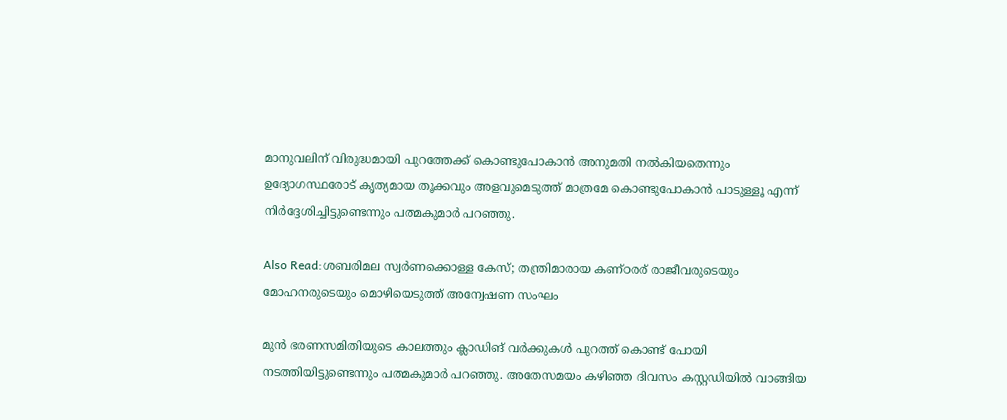മാനുവലിന് വിരുദ്ധമായി പുറത്തേക്ക് കൊണ്ടുപോകാൻ അനുമതി നൽകിയതെന്നും ഉദ്യോഗസ്ഥരോട് കൃത്യമായ തൂക്കവും അളവുമെടുത്ത് മാത്രമേ കൊണ്ടുപോകാൻ പാടുള്ളൂ എന്ന് നിർദ്ദേശിച്ചിട്ടുണ്ടെന്നും പത്മകുമാർ പറഞ്ഞു.

Also Read:ശബരിമല സ്വര്‍ണക്കൊള്ള കേസ്; തന്ത്രിമാരായ കണ്ഠരര് രാജീവരുടെയും മോഹനരുടെയും മൊഴിയെടുത്ത് അന്വേഷണ സംഘം

മുൻ ഭരണസമിതിയുടെ കാലത്തും ക്ലാഡിങ് വർക്കുകൾ പുറത്ത് കൊണ്ട് പോയി നടത്തിയിട്ടുണ്ടെന്നും പത്മകുമാർ പറഞ്ഞു. അതേസമയം കഴിഞ്ഞ ദിവസം കസ്റ്റഡിയിൽ വാങ്ങിയ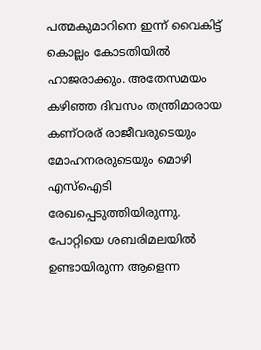പത്മകുമാറിനെ ഇന്ന് വൈകിട്ട് കൊല്ലം കോടതിയിൽ ഹാജരാക്കും. അതേസമയം കഴിഞ്ഞ ദിവസം തന്ത്രിമാരായ കണ്ഠരര് രാജീവരുടെയും മോഹനരരുടെയും മൊഴി എസ്ഐടി രേഖപ്പെടുത്തിയിരുന്നു. പോറ്റിയെ ശബരിമലയിൽ ഉണ്ടായിരുന്ന ആളെന്ന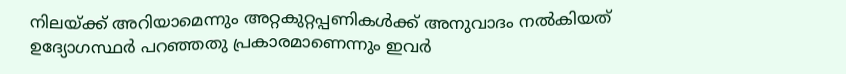നിലയ്ക്ക് അറിയാമെന്നും അറ്റകുറ്റപ്പണികള്‍ക്ക് അനുവാദം നല്‍കിയത് ഉദ്യോഗസ്ഥര്‍ പറഞ്ഞതു പ്രകാരമാണെന്നും ഇവർ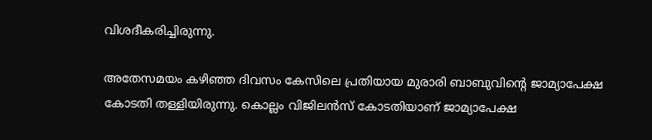വിശദീകരിച്ചിരുന്നു.

അതേസമയം കഴിഞ്ഞ ദിവസം കേസിലെ പ്രതിയായ മുരാരി ബാബുവിന്റെ ജാമ്യാപേക്ഷ കോടതി തള്ളിയിരുന്നു. കൊല്ലം വിജിലൻസ് കോടതിയാണ് ജാമ്യാപേക്ഷ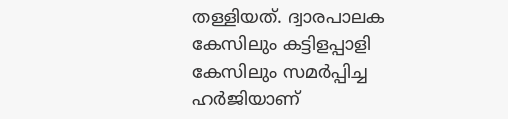തള്ളിയത്. ദ്വാരപാലക കേസിലും കട്ടിളപ്പാളി കേസിലും സമർപ്പിച്ച ഹർജിയാണ്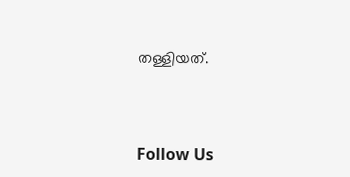തള്ളിയത്.



Follow Us